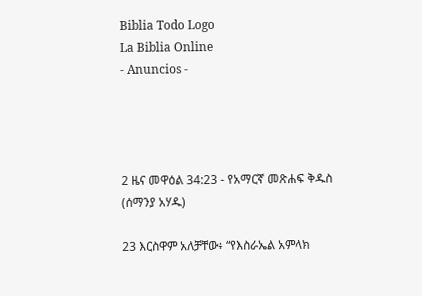Biblia Todo Logo
La Biblia Online
- Anuncios -




2 ዜና መዋዕል 34:23 - የአማርኛ መጽሐፍ ቅዱስ (ሰማንያ አሃዱ)

23 እርስዋም አለቻቸው፥ “የእስራኤል አምላክ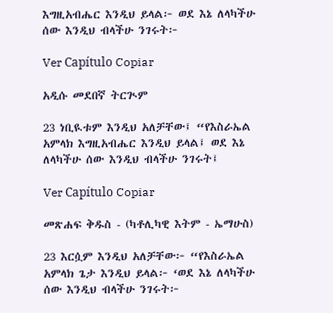እግዚአብሔር እንዲህ ይላል፦ ወደ እኔ ለላካችሁ ሰው እንዲህ ብላችሁ ንገሩት፦

Ver Capítulo Copiar

አዲሱ መደበኛ ትርጒም

23 ነቢዪቱም እንዲህ አለቻቸው፤ “የእስራኤል አምላክ እግዚአብሔር እንዲህ ይላል፤ ወደ እኔ ለላካችሁ ሰው እንዲህ ብላችሁ ንገሩት፤

Ver Capítulo Copiar

መጽሐፍ ቅዱስ - (ካቶሊካዊ እትም - ኤማሁስ)

23 እርሷም እንዲህ አለቻቸው፦ “የእስራኤል አምላክ ጌታ እንዲህ ይላል፦ ‘ወደ እኔ ለላካችሁ ሰው እንዲህ ብላችሁ ንገሩት፦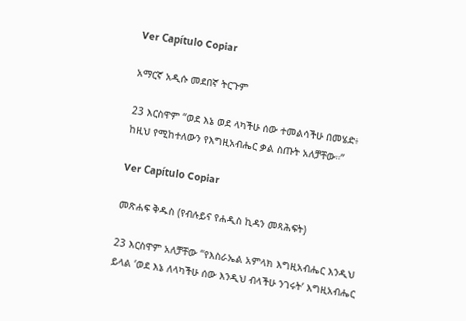Ver Capítulo Copiar

አማርኛ አዲሱ መደበኛ ትርጉም

23 እርስዋም “ወደ እኔ ወደ ላካችሁ ሰው ተመልሳችሁ በመሄድ፥ ከዚህ የሚከተለውን የእግዚአብሔር ቃል ስጡት አለቻቸው።”

Ver Capítulo Copiar

መጽሐፍ ቅዱስ (የብሉይና የሐዲስ ኪዳን መጻሕፍት)

23 እርስዋም አለቻቸው “የእስራኤል አምላክ እግዚአብሔር እንዲህ ይላል ‘ወደ እኔ ለላካችሁ ሰው እንዲህ ብላችሁ ንገሩት’ እግዚአብሔር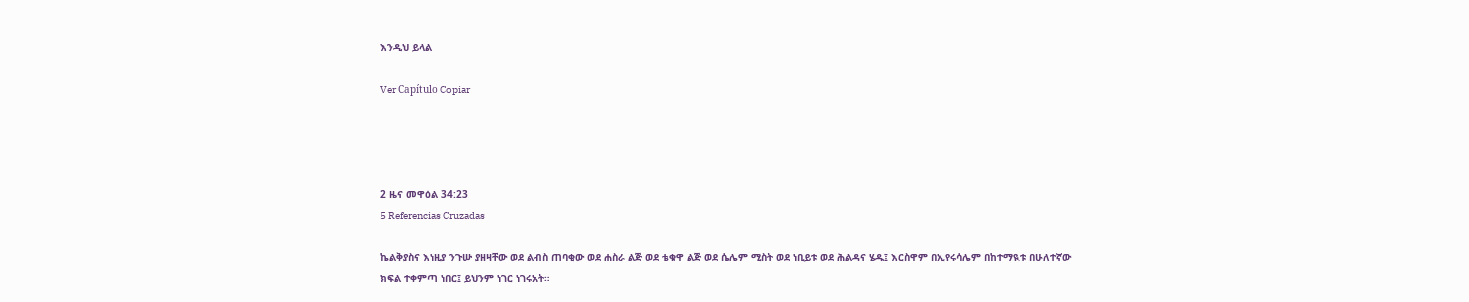እንዲህ ይላል

Ver Capítulo Copiar




2 ዜና መዋዕል 34:23
5 Referencias Cruzadas

ኬልቅያስና እነዚያ ንጉሡ ያዘዛቸው ወደ ልብስ ጠባቂው ወደ ሐስራ ልጅ ወደ ቴቁዋ ልጅ ወደ ሴሌም ሚስት ወደ ነቢይቱ ወደ ሕልዳና ሄዱ፤ እርስዋም በኢየሩሳሌም በከተማዪቱ በሁለተኛው ክፍል ተቀምጣ ነበር፤ ይህንም ነገር ነገሩአት።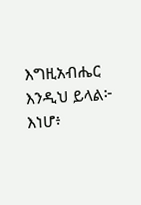እግዚአብሔር እንዲህ ይላል፦ እነሆ፥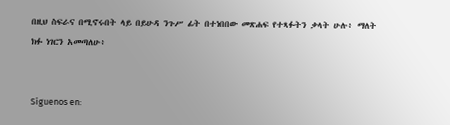በዚህ ስፍራና በሚኖሩበት ላይ በይሁዳ ንጉሥ ፊት በተነበበው መጽሐፍ የተጻፉትን ቃላት ሁሉ፥ ማለት ክፉ ነገርን አመጣለሁ፥


Síguenos en: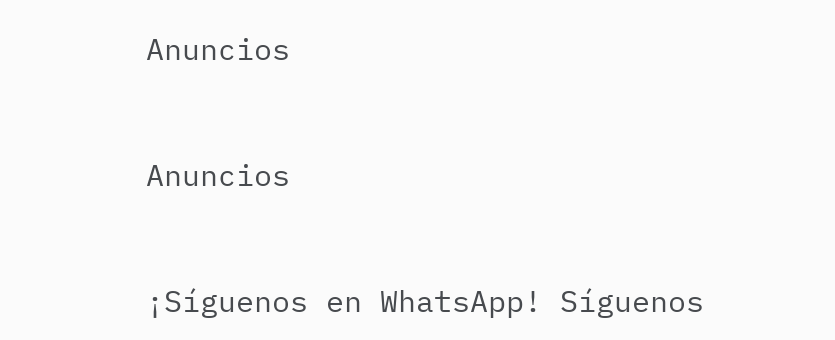Anuncios


Anuncios


¡Síguenos en WhatsApp! Síguenos